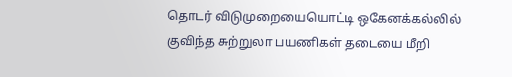தொடர் விடுமுறையையொட்டி ஒகேனக்கல்லில் குவிந்த சுற்றுலா பயணிகள் தடையை மீறி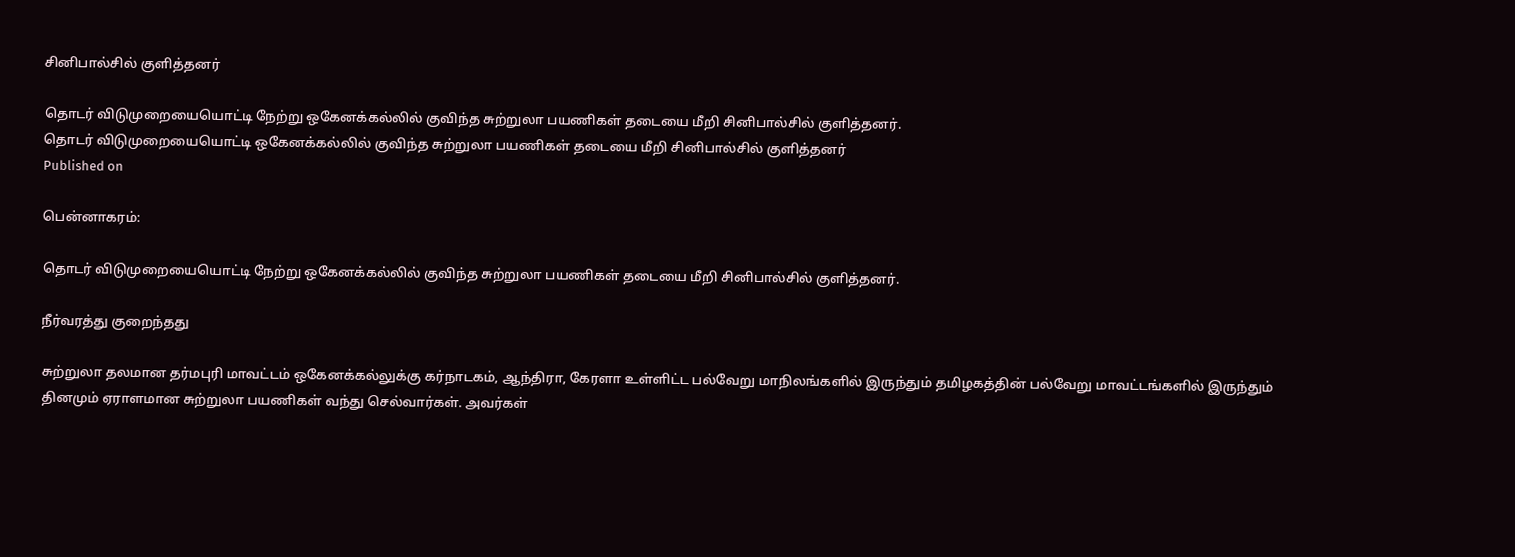சினிபால்சில் குளித்தனர்

தொடர் விடுமுறையையொட்டி நேற்று ஒகேனக்கல்லில் குவிந்த சுற்றுலா பயணிகள் தடையை மீறி சினிபால்சில் குளித்தனர்.
தொடர் விடுமுறையையொட்டி ஒகேனக்கல்லில் குவிந்த சுற்றுலா பயணிகள் தடையை மீறி சினிபால்சில் குளித்தனர்
Published on

பென்னாகரம்:

தொடர் விடுமுறையையொட்டி நேற்று ஒகேனக்கல்லில் குவிந்த சுற்றுலா பயணிகள் தடையை மீறி சினிபால்சில் குளித்தனர்.

நீர்வரத்து குறைந்தது

சுற்றுலா தலமான தர்மபுரி மாவட்டம் ஒகேனக்கல்லுக்கு கர்நாடகம், ஆந்திரா, கேரளா உள்ளிட்ட பல்வேறு மாநிலங்களில் இருந்தும் தமிழகத்தின் பல்வேறு மாவட்டங்களில் இருந்தும் தினமும் ஏராளமான சுற்றுலா பயணிகள் வந்து செல்வார்கள். அவர்கள்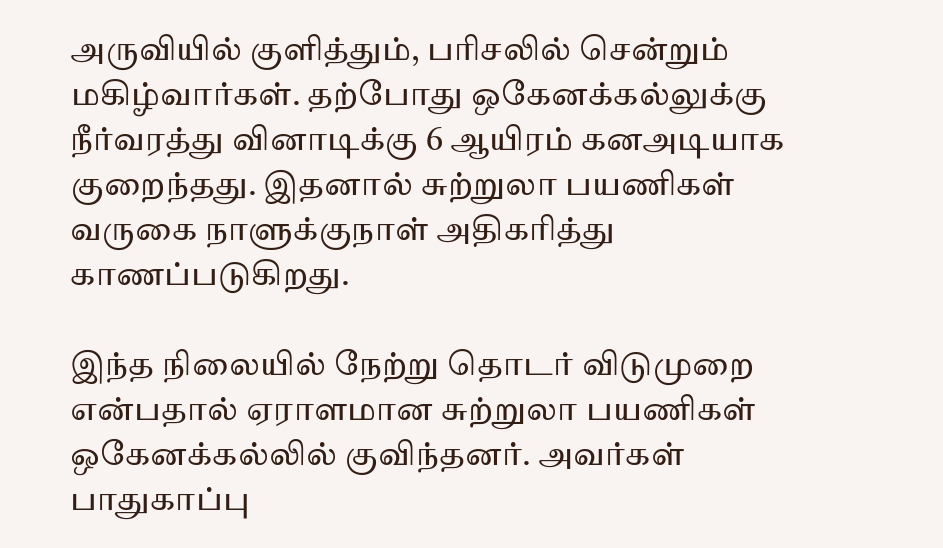அருவியில் குளித்தும், பரிசலில் சென்றும் மகிழ்வார்கள். தற்போது ஒகேனக்கல்லுக்கு நீர்வரத்து வினாடிக்கு 6 ஆயிரம் கனஅடியாக குறைந்தது. இதனால் சுற்றுலா பயணிகள் வருகை நாளுக்குநாள் அதிகரித்து காணப்படுகிறது.

இந்த நிலையில் நேற்று தொடர் விடுமுறை என்பதால் ஏராளமான சுற்றுலா பயணிகள் ஒகேனக்கல்லில் குவிந்தனர். அவர்கள் பாதுகாப்பு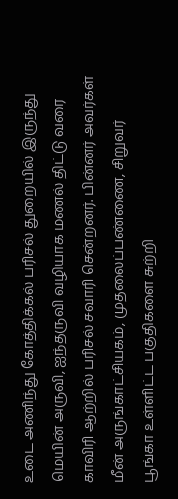உடை அணிந்து கோத்திக்கல் பரிசல் துறையில் இருந்து மெயின் அருவி, ஐந்தருவி வழியாக மணல் திட்டு வரை காவிரி ஆற்றில் பரிசல் சவாரி சென்றனர். பின்னர் அவர்கள் மீன் அருங்காட்சியகம், முதலைப்பண்ணை, சிறுவர் பூங்கா உள்ளிட்ட பகுதிகளை சுற்றி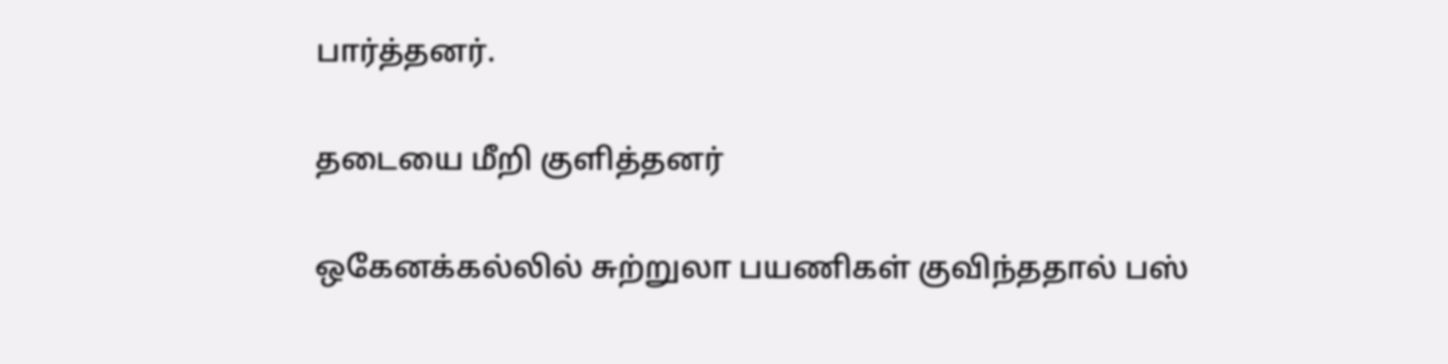பார்த்தனர்.

தடையை மீறி குளித்தனர்

ஒகேனக்கல்லில் சுற்றுலா பயணிகள் குவிந்ததால் பஸ்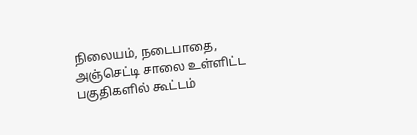நிலையம், நடைபாதை, அஞ்செட்டி சாலை உள்ளிட்ட பகுதிகளில் கூட்டம்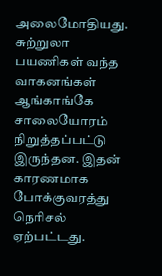அலைமோதியது. சுற்றுலா பயணிகள் வந்த வாகனங்கள் ஆங்காங்கே சாலையோரம் நிறுத்தப்பட்டு இருந்தன. இதன் காரணமாக போக்குவரத்து நெரிசல் ஏற்பட்டது.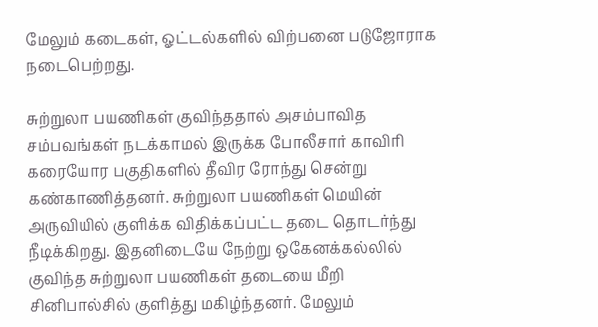மேலும் கடைகள், ஓட்டல்களில் விற்பனை படுஜோராக நடைபெற்றது.

சுற்றுலா பயணிகள் குவிந்ததால் அசம்பாவித சம்பவங்கள் நடக்காமல் இருக்க போலீசார் காவிரி கரையோர பகுதிகளில் தீவிர ரோந்து சென்று கண்காணித்தனர். சுற்றுலா பயணிகள் மெயின் அருவியில் குளிக்க விதிக்கப்பட்ட தடை தொடர்ந்து நீடிக்கிறது. இதனிடையே நேற்று ஒகேனக்கல்லில் குவிந்த சுற்றுலா பயணிகள் தடையை மீறி சினிபால்சில் குளித்து மகிழ்ந்தனர். மேலும்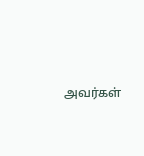அவர்கள்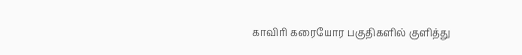காவிரி கரையோர பகுதிகளில் குளித்து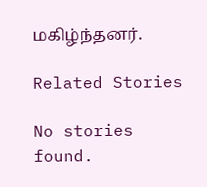மகிழ்ந்தனர்.

Related Stories

No stories found.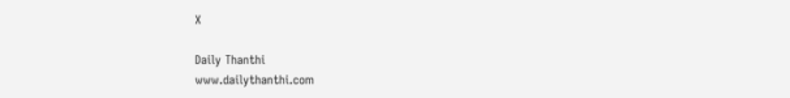X

Daily Thanthi
www.dailythanthi.com